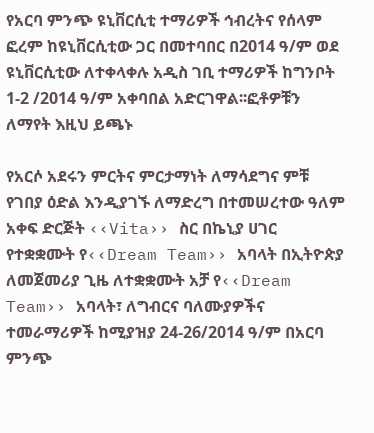የአርባ ምንጭ ዩኒቨርሲቲ ተማሪዎች ኅብረትና የሰላም ፎረም ከዩኒቨርሲቲው ጋር በመተባበር በ2014 ዓ/ም ወደ ዩኒቨርሲቲው ለተቀላቀሉ አዲስ ገቢ ተማሪዎች ከግንቦት 1-2 /2014 ዓ/ም አቀባበል አድርገዋል፡፡ፎቶዎቹን ለማየት እዚህ ይጫኑ

የአርሶ አደሩን ምርትና ምርታማነት ለማሳደግና ምቹ የገበያ ዕድል እንዲያገኙ ለማድረግ በተመሠረተው ዓለም አቀፍ ድርጅት ‹‹Vita›› ስር በኬኒያ ሀገር የተቋቋሙት የ‹‹Dream Team›› አባላት በኢትዮጵያ ለመጀመሪያ ጊዜ ለተቋቋሙት አቻ የ‹‹Dream Team›› አባላት፣ ለግብርና ባለሙያዎችና ተመራማሪዎች ከሚያዝያ 24-26/2014 ዓ/ም በአርባ ምንጭ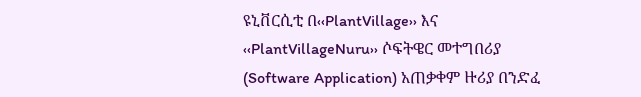ዩኒቨርሲቲ በ‹‹PlantVillage›› እና ‹‹PlantVillageNuru›› ሶፍትዌር መተግበሪያ (Software Application) አጠቃቀም ዙሪያ በንድፈ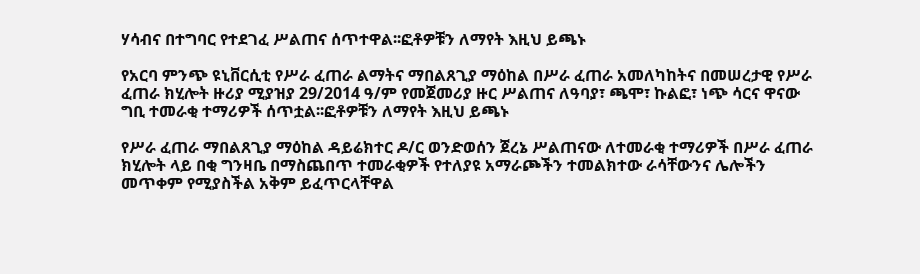ሃሳብና በተግባር የተደገፈ ሥልጠና ሰጥተዋል፡፡ፎቶዎቹን ለማየት እዚህ ይጫኑ

የአርባ ምንጭ ዩኒቨርሲቲ የሥራ ፈጠራ ልማትና ማበልጸጊያ ማዕከል በሥራ ፈጠራ አመለካከትና በመሠረታዊ የሥራ ፈጠራ ክሂሎት ዙሪያ ሚያዝያ 29/2014 ዓ/ም የመጀመሪያ ዙር ሥልጠና ለዓባያ፣ ጫሞ፣ ኩልፎ፣ ነጭ ሳርና ዋናው ግቢ ተመራቂ ተማሪዎች ሰጥቷል፡፡ፎቶዎቹን ለማየት እዚህ ይጫኑ

የሥራ ፈጠራ ማበልጸጊያ ማዕከል ዳይሬክተር ዶ/ር ወንድወሰን ጀረኔ ሥልጠናው ለተመራቂ ተማሪዎች በሥራ ፈጠራ ክሂሎት ላይ በቂ ግንዛቤ በማስጨበጥ ተመራቂዎች የተለያዩ አማራጮችን ተመልክተው ራሳቸውንና ሌሎችን መጥቀም የሚያስችል አቅም ይፈጥርላቸዋል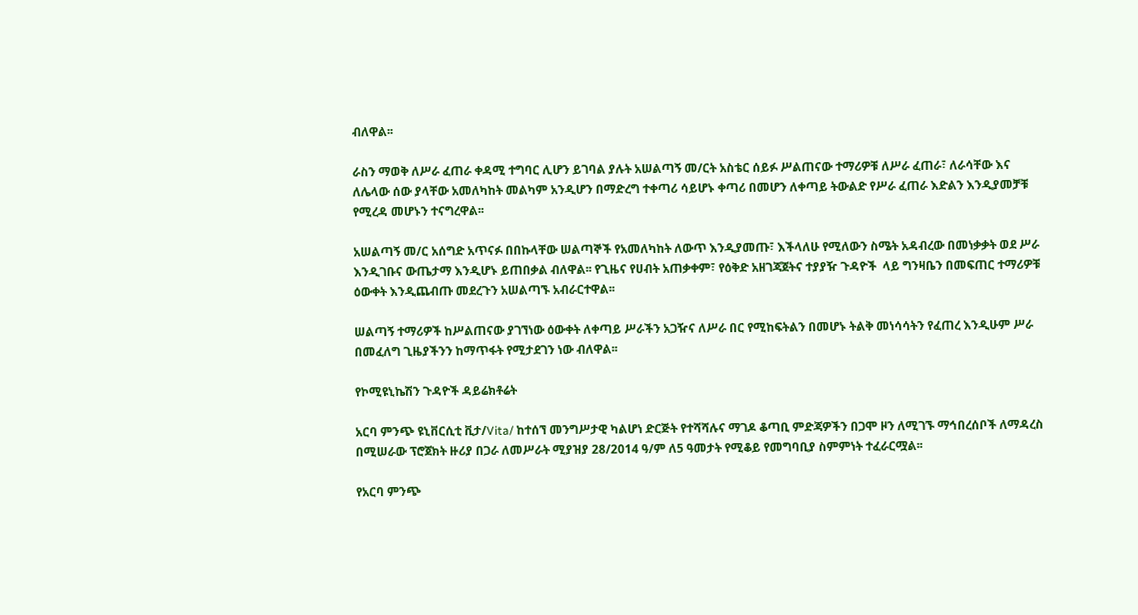ብለዋል፡፡

ራስን ማወቅ ለሥራ ፈጠራ ቀዳሚ ተግባር ሊሆን ይገባል ያሉት አሠልጣኝ መ/ርት አስቴር ሰይፉ ሥልጠናው ተማሪዎቹ ለሥራ ፈጠራ፣ ለራሳቸው እና ለሌላው ሰው ያላቸው አመለካከት መልካም አንዲሆን በማድረግ ተቀጣሪ ሳይሆኑ ቀጣሪ በመሆን ለቀጣይ ትውልድ የሥራ ፈጠራ እድልን እንዲያመቻቹ የሚረዳ መሆኑን ተናግረዋል፡፡

አሠልጣኝ መ/ር አሰግድ አጥናፉ በበኩላቸው ሠልጣኞች የአመለካከት ለውጥ እንዲያመጡ፣ እችላለሁ የሚለውን ስሜት አዳብረው በመነቃቃት ወደ ሥራ እንዲገቡና ውጤታማ እንዲሆኑ ይጠበቃል ብለዋል፡፡ የጊዜና የሀብት አጠቃቀም፣ የዕቅድ አዘገጃጀትና ተያያዥ ጉዳዮች  ላይ ግንዛቤን በመፍጠር ተማሪዎቹ ዕውቀት እንዲጨብጡ መደረጉን አሠልጣኙ አብራርተዋል፡፡

ሠልጣኝ ተማሪዎች ከሥልጠናው ያገኘነው ዕውቀት ለቀጣይ ሥራችን አጋዥና ለሥራ በር የሚከፍትልን በመሆኑ ትልቅ መነሳሳትን የፈጠረ እንዲሁም ሥራ በመፈለግ ጊዜያችንን ከማጥፋት የሚታደገን ነው ብለዋል፡፡

የኮሚዩኒኬሽን ጉዳዮች ዳይሬክቶሬት

አርባ ምንጭ ዩኒቨርሲቲ ቪታ/Vita/ ከተሰኘ መንግሥታዊ ካልሆነ ድርጅት የተሻሻሉና ማገዶ ቆጣቢ ምድጃዎችን በጋሞ ዞን ለሚገኙ ማኅበረሰቦች ለማዳረስ በሚሠራው ፕሮጀክት ዙሪያ በጋራ ለመሥራት ሚያዝያ 28/2014 ዓ/ም ለ5 ዓመታት የሚቆይ የመግባቢያ ስምምነት ተፈራርሟል፡፡

የአርባ ምንጭ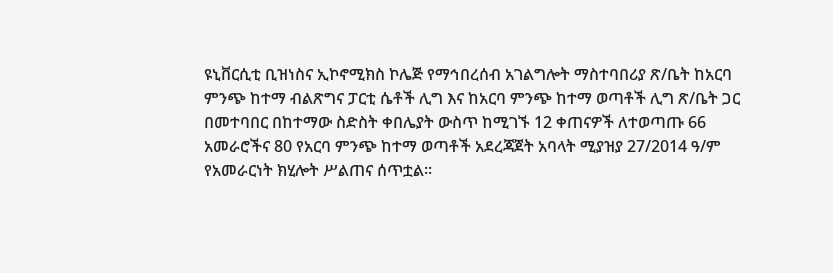ዩኒቨርሲቲ ቢዝነስና ኢኮኖሚክስ ኮሌጅ የማኅበረሰብ አገልግሎት ማስተባበሪያ ጽ/ቤት ከአርባ ምንጭ ከተማ ብልጽግና ፓርቲ ሴቶች ሊግ እና ከአርባ ምንጭ ከተማ ወጣቶች ሊግ ጽ/ቤት ጋር በመተባበር በከተማው ስድስት ቀበሌያት ውስጥ ከሚገኙ 12 ቀጠናዎች ለተወጣጡ 66 አመራሮችና 80 የአርባ ምንጭ ከተማ ወጣቶች አደረጃጀት አባላት ሚያዝያ 27/2014 ዓ/ም የአመራርነት ክሂሎት ሥልጠና ሰጥቷል፡፡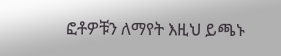ፎቶዎቹን ለማየት እዚህ ይጫኑ